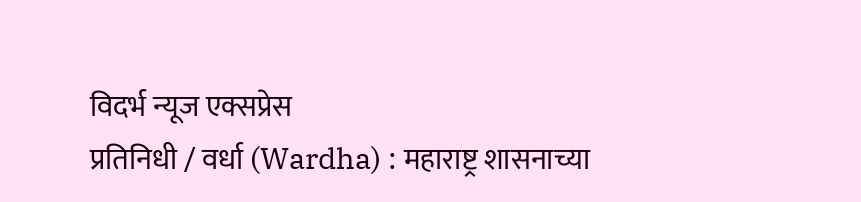विदर्भ न्यूज एक्सप्रेस
प्रतिनिधी / वर्धा (Wardha) : महाराष्ट्र शासनाच्या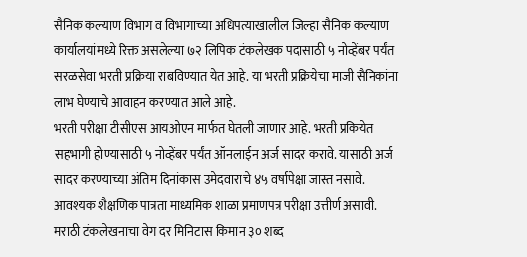सैनिक कल्याण विभाग व विभागाच्या अधिपत्याखालील जिल्हा सैनिक कल्याण कार्यालयांमध्ये रिक्त असलेल्या ७२ लिपिक टंकलेखक पदासाठी ५ नोव्हेंबर पर्यंत सरळसेवा भरती प्रक्रिया राबविण्यात येत आहे. या भरती प्रक्रियेचा माजी सैनिकांना लाभ घेण्याचे आवाहन करण्यात आले आहे.
भरती परीक्षा टीसीएस आयओएन मार्फत घेतली जाणार आहे. भरती प्रकियेत सहभागी होण्यासाठी ५ नोव्हेंबर पर्यंत ऑनलाईन अर्ज सादर करावे. यासाठी अर्ज सादर करण्याच्या अंतिम दिनांकास उमेदवाराचे ४५ वर्षापेक्षा जास्त नसावे. आवश्यक शैक्षणिक पात्रता माध्यमिक शाळा प्रमाणपत्र परीक्षा उत्तीर्ण असावी. मराठी टंकलेखनाचा वेग दर मिनिटास किमान ३० शब्द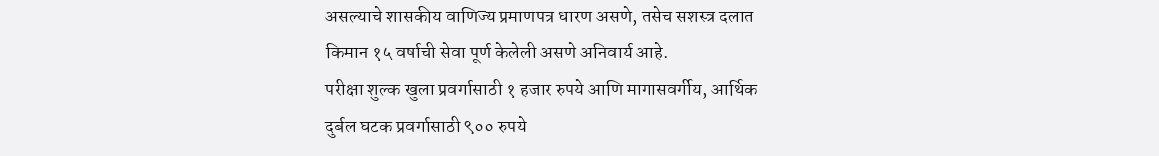असल्याचे शासकीय वाणिज्य प्रमाणपत्र धारण असणे, तसेच सशस्त्र दलात किमान १५ वर्षाची सेवा पूर्ण केलेली असणे अनिवार्य आहे.
परीक्षा शुल्क खुला प्रवर्गासाठी १ हजार रुपये आणि मागासवर्गीय, आर्थिक दुर्बल घटक प्रवर्गासाठी ९०० रुपये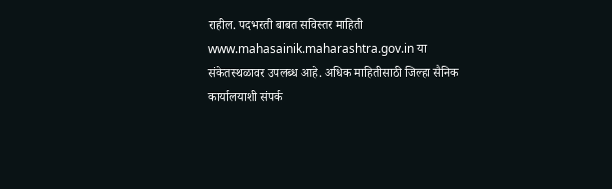राहील. पदभरती बाबत सविस्तर माहिती www.mahasainik.maharashtra.gov.in या संकेतस्थळावर उपलब्ध आहे. अधिक माहितीसाठी जिल्हा सैनिक कार्यालयाशी संपर्क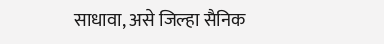साधावा, असे जिल्हा सैनिक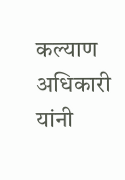कल्याण अधिकारी यांनी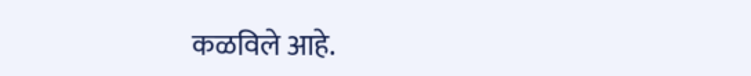कळविले आहे.